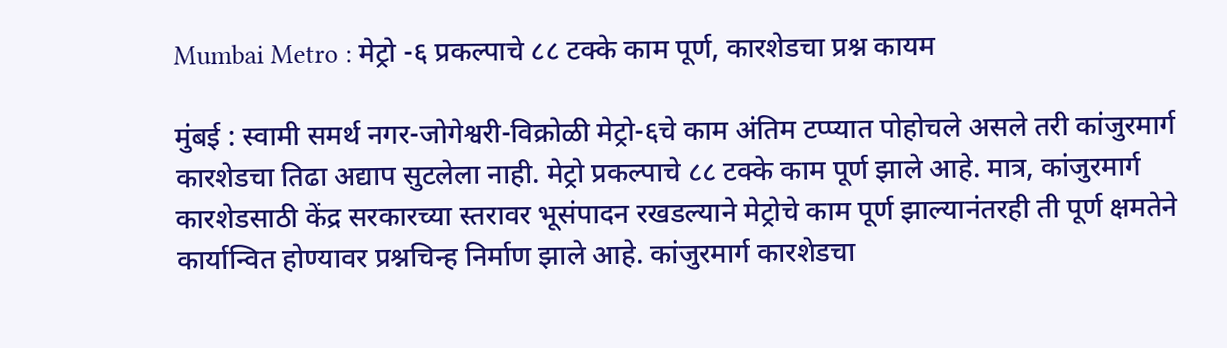Mumbai Metro : मेट्रो -६ प्रकल्पाचे ८८ टक्के काम पूर्ण, कारशेडचा प्रश्न कायम

मुंबई : स्वामी समर्थ नगर-जोगेश्वरी-विक्रोळी मेट्रो-६चे काम अंतिम टप्प्यात पोहोचले असले तरी कांजुरमार्ग कारशेडचा तिढा अद्याप सुटलेला नाही. मेट्रो प्रकल्पाचे ८८ टक्के काम पूर्ण झाले आहे. मात्र, कांजुरमार्ग कारशेडसाठी केंद्र सरकारच्या स्तरावर भूसंपादन रखडल्याने मेट्रोचे काम पूर्ण झाल्यानंतरही ती पूर्ण क्षमतेने कार्यान्वित होण्यावर प्रश्नचिन्ह निर्माण झाले आहे. कांजुरमार्ग कारशेडचा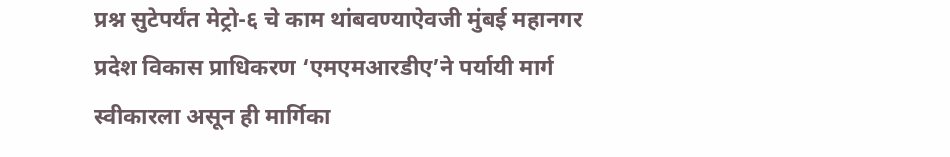प्रश्न सुटेपर्यंत मेट्रो-६ चे काम थांबवण्याऐवजी मुंबई महानगर प्रदेश विकास प्राधिकरण ‘एमएमआरडीए’ने पर्यायी मार्ग स्वीकारला असून ही मार्गिका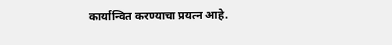कार्यान्वित करण्याचा प्रयत्न आहे.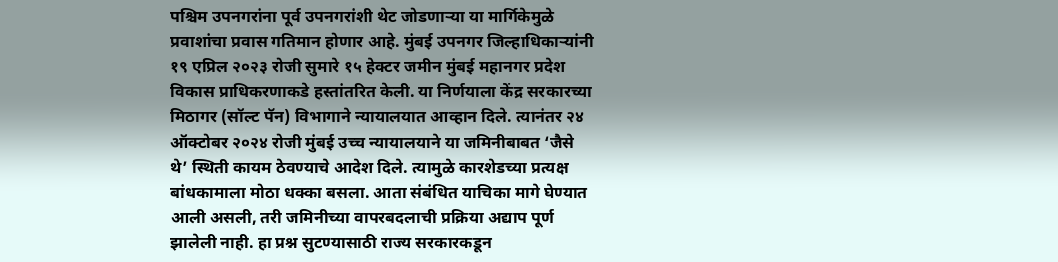पश्चिम उपनगरांना पूर्व उपनगरांशी थेट जोडणाऱ्या या मार्गिकेमुळे प्रवाशांचा प्रवास गतिमान होणार आहे. मुंबई उपनगर जिल्हाधिकाऱ्यांनी १९ एप्रिल २०२३ रोजी सुमारे १५ हेक्टर जमीन मुंबई महानगर प्रदेश विकास प्राधिकरणाकडे हस्तांतरित केली. या निर्णयाला केंद्र सरकारच्या मिठागर (सॉल्ट पॅन) विभागाने न्यायालयात आव्हान दिले. त्यानंतर २४ ऑक्टोबर २०२४ रोजी मुंबई उच्च न्यायालयाने या जमिनीबाबत ‘जैसे थे’ स्थिती कायम ठेवण्याचे आदेश दिले. त्यामुळे कारशेडच्या प्रत्यक्ष बांधकामाला मोठा धक्का बसला. आता संबंधित याचिका मागे घेण्यात आली असली, तरी जमिनीच्या वापरबदलाची प्रक्रिया अद्याप पूर्ण झालेली नाही. हा प्रश्न सुटण्यासाठी राज्य सरकारकडून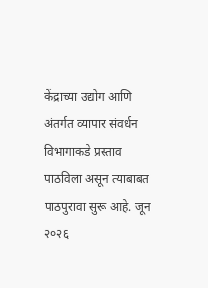केंद्राच्या उद्योग आणि अंतर्गत व्यापार संवर्धन विभागाकडे प्रस्ताव पाठविला असून त्याबाबत पाठपुरावा सुरू आहे. जून २०२६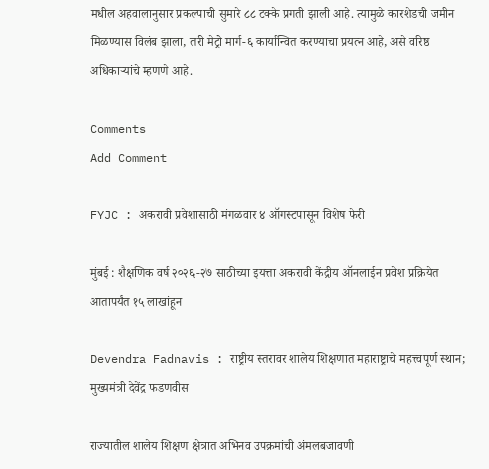मधील अहवालानुसार प्रकल्पाची सुमारे ८८ टक्के प्रगती झाली आहे. त्यामुळे कारशेडची जमीन मिळण्यास विलंब झाला, तरी मेट्रो मार्ग-६ कार्यान्वित करण्याचा प्रयत्न आहे, असे वरिष्ठ अधिकाऱ्यांचे म्हणणे आहे.

Comments
Add Comment

FYJC : अकरावी प्रवेशासाठी मंगळवार ४ ऑगस्टपासून विशेष फेरी

मुंबई : शैक्षणिक वर्ष २०२६-२७ साठीच्या इयत्ता अकरावी केंद्रीय ऑनलाईन प्रवेश प्रक्रियेत आतापर्यंत १५ लाखांहून

Devendra Fadnavis : राष्ट्रीय स्तरावर शालेय शिक्षणात महाराष्ट्राचे महत्त्वपूर्ण स्थान; मुख्यमंत्री देवेंद्र फडणवीस

राज्यातील शालेय शिक्षण क्षेत्रात अभिनव उपक्रमांची अंमलबजावणी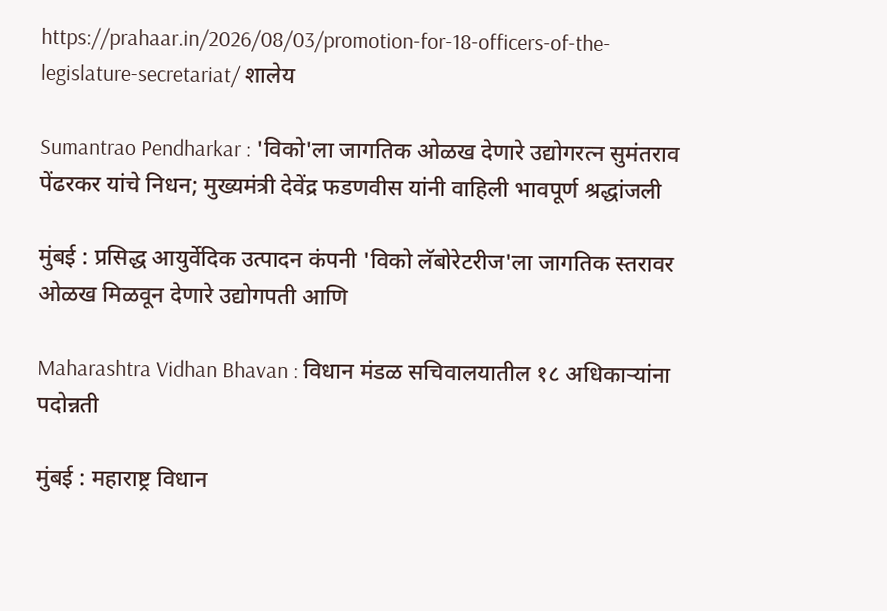https://prahaar.in/2026/08/03/promotion-for-18-officers-of-the-legislature-secretariat/ शालेय

Sumantrao Pendharkar : 'विको'ला जागतिक ओळख देणारे उद्योगरत्न सुमंतराव पेंढरकर यांचे निधन; मुख्यमंत्री देवेंद्र फडणवीस यांनी वाहिली भावपूर्ण श्रद्धांजली

मुंबई : प्रसिद्ध आयुर्वेदिक उत्पादन कंपनी 'विको लॅबोरेटरीज'ला जागतिक स्तरावर ओळख मिळवून देणारे उद्योगपती आणि

Maharashtra Vidhan Bhavan : विधान मंडळ सचिवालयातील १८ अधिकाऱ्यांना पदोन्नती

मुंबई : महाराष्ट्र विधान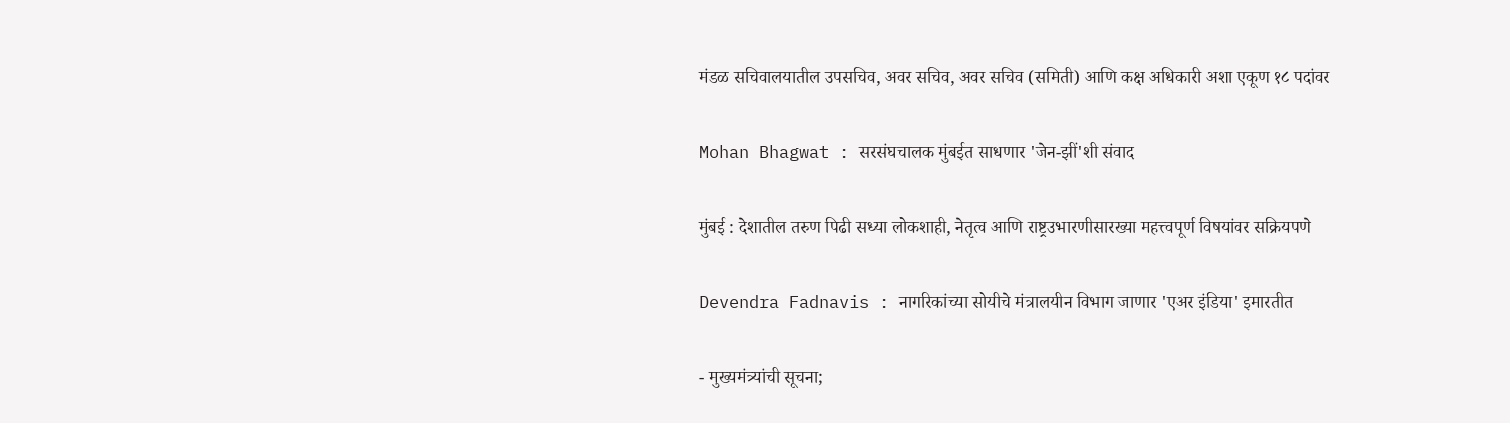मंडळ सचिवालयातील उपसचिव, अवर सचिव, अवर सचिव (समिती) आणि कक्ष अधिकारी अशा एकूण १८ पदांवर

Mohan Bhagwat : सरसंघचालक मुंबईत साधणार 'जेन-झीं'शी संवाद

मुंबई : देशातील तरुण पिढी सध्या लोकशाही, नेतृत्व आणि राष्ट्रउभारणीसारख्या महत्त्वपूर्ण विषयांवर सक्रियपणे

Devendra Fadnavis : नागरिकांच्या सोयीचे मंत्रालयीन विभाग जाणार 'एअर इंडिया' इमारतीत

- मुख्यमंत्र्यांची सूचना;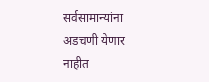सर्वसामान्यांना अडचणी येणार नाहीत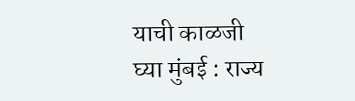याची काळजी घ्या मुंबई : राज्य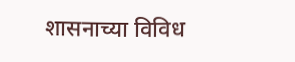शासनाच्या विविध